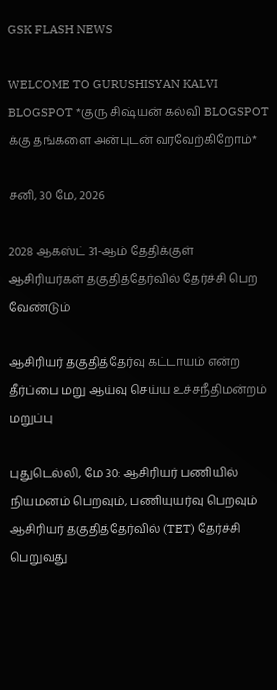GSK FLASH NEWS

WELCOME TO GURUSHISYAN KALVI BLOGSPOT *குரு சிஷ்யன் கல்வி BLOGSPOT க்கு தங்களை அன்புடன் வரவேற்கிறோம்*

சனி, 30 மே, 2026

2028 ஆகஸ்ட் 31-ஆம் தேதிக்குள் ஆசிரியர்கள் தகுதித்தேர்வில் தேர்ச்சி பெற வேண்டும்

ஆசிரியர் தகுதித்தேர்வு கட்டாயம் என்ற தீர்ப்பை மறு ஆய்வு செய்ய உச்சநீதிமன்றம் மறுப்பு

புதுடெல்லி, மே 30: ஆசிரியர் பணியில் நியமனம் பெறவும், பணியுயர்வு பெறவும் ஆசிரியர் தகுதித்தேர்வில் (TET) தேர்ச்சி பெறுவது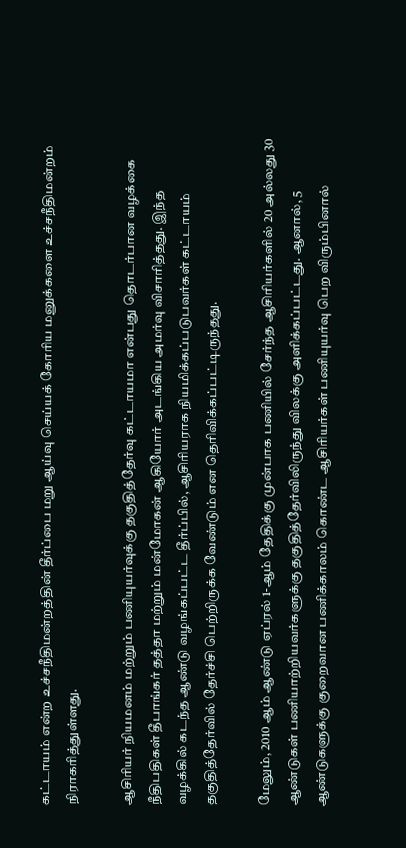கட்டாயம் என்ற உச்சநீதிமன்றத்தின் தீர்ப்பை மறு ஆய்வு செய்யக் கோரிய மனுக்களை உச்சநீதிமன்றம் நிராகரித்துள்ளது.

ஆசிரியர் நியமனம் மற்றும் பணியுயர்வுக்கு தகுதித்தேர்வு கட்டாயமா என்பது தொடர்பான வழக்கை நீதிபதிகள் தீபாங்கர் தத்தா மற்றும் மன்மோகன் ஆகியோர் அடங்கிய அமர்வு விசாரித்தது. இந்த வழக்கில் கடந்த ஆண்டு வழங்கப்பட்ட தீர்ப்பில், ஆசிரியராக நியமிக்கப்படுபவர்கள் கட்டாயம் தகுதித்தேர்வில் தேர்ச்சி பெற்றிருக்க வேண்டும் என தெரிவிக்கப்பட்டிருந்தது.

மேலும், 2010 ஆம் ஆண்டு ஏப்ரல் 1-ஆம் தேதிக்கு முன்பாக பணியில் சேர்ந்த ஆசிரியர்களில் 20 அல்லது 30 ஆண்டுகள் பணியாற்றியவர்களுக்கு தகுதித்தேர்விலிருந்து விலக்கு அளிக்கப்பட்டது. ஆனால், 5 ஆண்டுகளுக்கு குறைவான பணிக்காலம் கொண்ட ஆசிரியர்கள் பணியுயர்வு பெற விரும்பினால்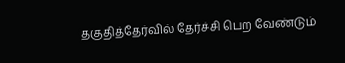தகுதித்தேர்வில் தேர்ச்சி பெற வேண்டும்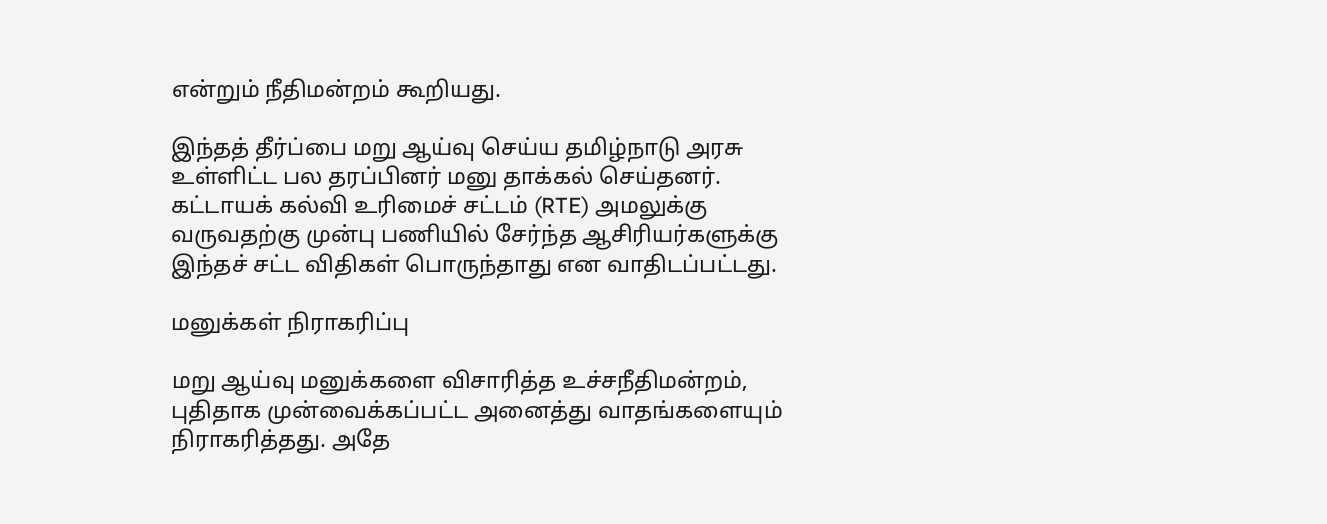என்றும் நீதிமன்றம் கூறியது.

இந்தத் தீர்ப்பை மறு ஆய்வு செய்ய தமிழ்நாடு அரசு உள்ளிட்ட பல தரப்பினர் மனு தாக்கல் செய்தனர். கட்டாயக் கல்வி உரிமைச் சட்டம் (RTE) அமலுக்கு வருவதற்கு முன்பு பணியில் சேர்ந்த ஆசிரியர்களுக்கு இந்தச் சட்ட விதிகள் பொருந்தாது என வாதிடப்பட்டது.

மனுக்கள் நிராகரிப்பு

மறு ஆய்வு மனுக்களை விசாரித்த உச்சநீதிமன்றம், புதிதாக முன்வைக்கப்பட்ட அனைத்து வாதங்களையும் நிராகரித்தது. அதே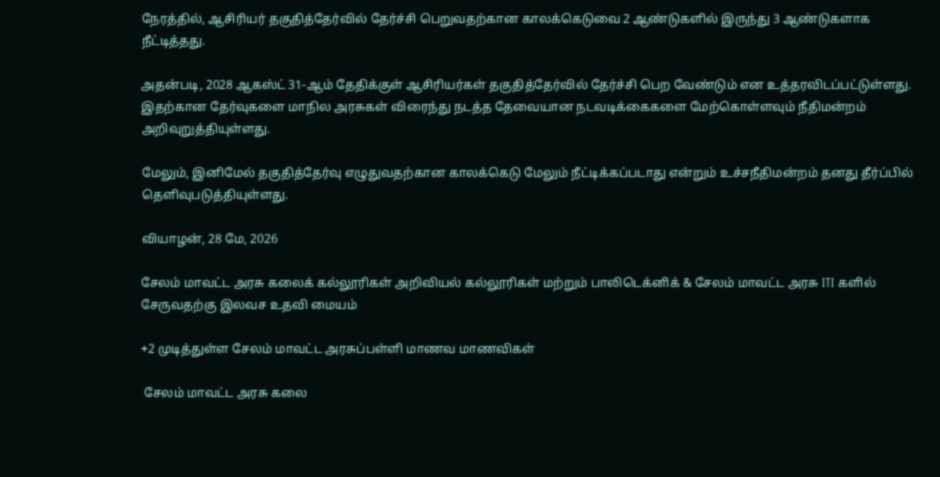நேரத்தில், ஆசிரியர் தகுதித்தேர்வில் தேர்ச்சி பெறுவதற்கான காலக்கெடுவை 2 ஆண்டுகளில் இருந்து 3 ஆண்டுகளாக நீட்டித்தது.

அதன்படி, 2028 ஆகஸ்ட் 31-ஆம் தேதிக்குள் ஆசிரியர்கள் தகுதித்தேர்வில் தேர்ச்சி பெற வேண்டும் என உத்தரவிடப்பட்டுள்ளது. இதற்கான தேர்வுகளை மாநில அரசுகள் விரைந்து நடத்த தேவையான நடவடிக்கைகளை மேற்கொள்ளவும் நீதிமன்றம் அறிவுறுத்தியுள்ளது.

மேலும், இனிமேல் தகுதித்தேர்வு எழுதுவதற்கான காலக்கெடு மேலும் நீட்டிக்கப்படாது என்றும் உச்சநீதிமன்றம் தனது தீர்ப்பில் தெளிவுபடுத்தியுள்ளது.

வியாழன், 28 மே, 2026

சேலம் மாவட்ட அரசு கலைக் கல்லூரிகள் அறிவியல் கல்லூரிகள் மற்றும் பாலிடெக்னிக் & சேலம் மாவட்ட அரசு ITI களில் சேருவதற்கு இலவச உதவி மையம்

+2 முடித்துள்ள சேலம் மாவட்ட அரசுப்பள்ளி மாணவ மாணவிகள்

 சேலம் மாவட்ட அரசு கலை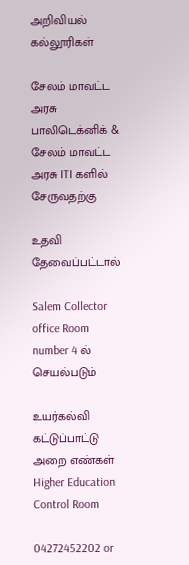அறிவியல் கல்லூரிகள்

சேலம் மாவட்ட அரசு பாலிடெக்னிக் & சேலம் மாவட்ட அரசு ITI களில் சேருவதற்கு

உதவி தேவைப்பட்டால்

Salem Collector office Room number 4 ல் செயல்படும்

உயர்கல்வி கட்டுப்பாட்டு அறை எண்கள் Higher Education Control Room

04272452202 or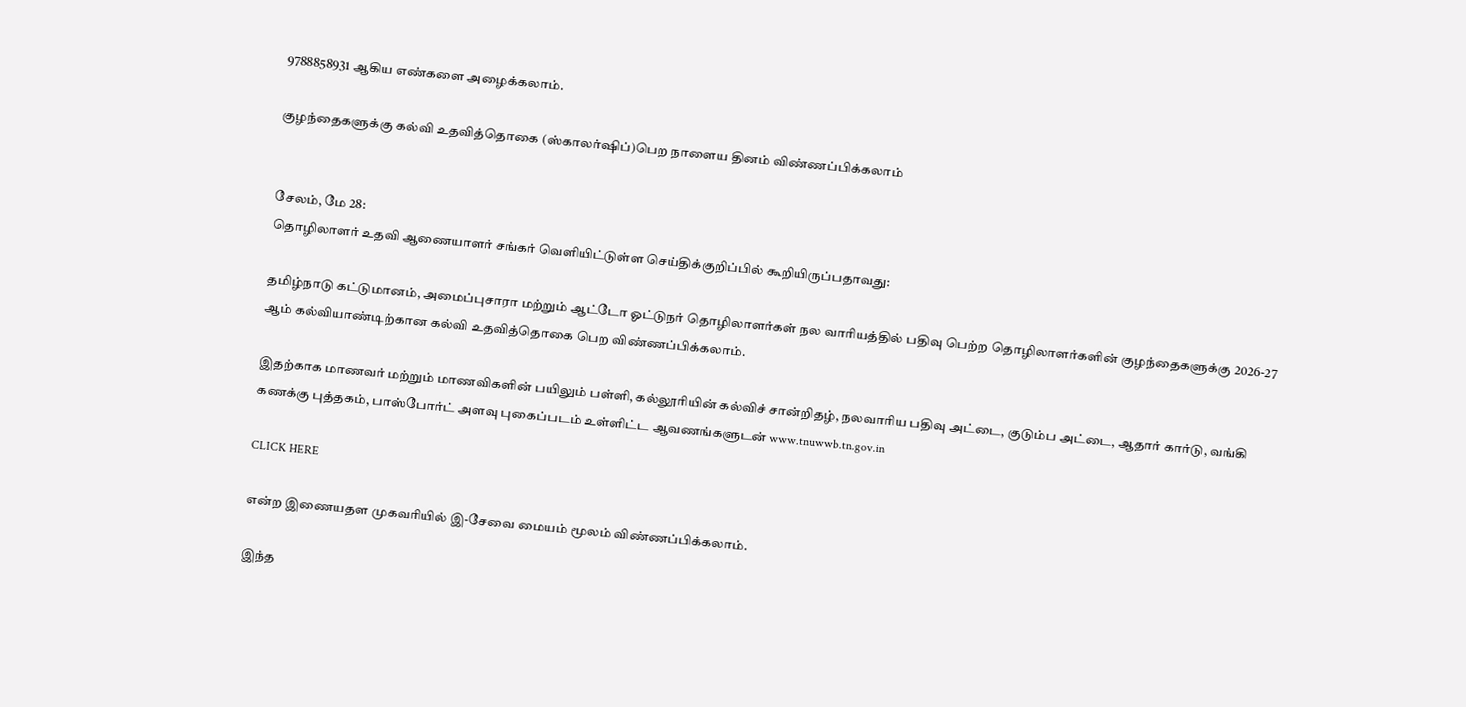9788858931 ஆகிய எண்களை அழைக்கலாம்.

குழந்தைகளுக்கு கல்வி உதவித்தொகை (ஸ்காலர்ஷிப்)பெற நாளைய தினம் விண்ணப்பிக்கலாம்


சேலம், மே 28:
தொழிலாளர் உதவி ஆணையாளர் சங்கர் வெளியிட்டுள்ள செய்திக்குறிப்பில் கூறியிருப்பதாவது:

தமிழ்நாடு கட்டுமானம், அமைப்புசாரா மற்றும் ஆட்டோ ஓட்டுநர் தொழிலாளர்கள் நல வாரியத்தில் பதிவு பெற்ற தொழிலாளர்களின் குழந்தைகளுக்கு 2026-27 ஆம் கல்வியாண்டிற்கான கல்வி உதவித்தொகை பெற விண்ணப்பிக்கலாம்.

இதற்காக மாணவர் மற்றும் மாணவிகளின் பயிலும் பள்ளி, கல்லூரியின் கல்விச் சான்றிதழ், நலவாரிய பதிவு அட்டை, குடும்ப அட்டை, ஆதார் கார்டு, வங்கி கணக்கு புத்தகம், பாஸ்போர்ட் அளவு புகைப்படம் உள்ளிட்ட ஆவணங்களுடன் www.tnuwwb.tn.gov.in

CLICK HERE

என்ற இணையதள முகவரியில் இ-சேவை மையம் மூலம் விண்ணப்பிக்கலாம்.

இந்த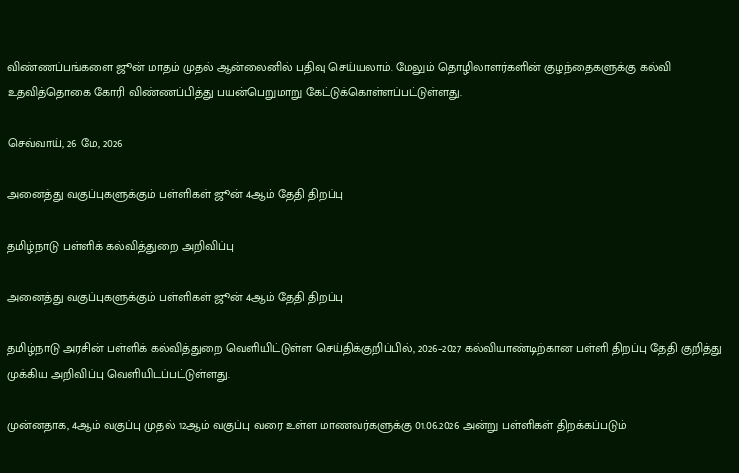விண்ணப்பங்களை ஜூன் மாதம் முதல் ஆன்லைனில் பதிவு செய்யலாம். மேலும் தொழிலாளர்களின் குழந்தைகளுக்கு கல்வி உதவித்தொகை கோரி விண்ணப்பித்து பயன்பெறுமாறு கேட்டுக்கொள்ளப்பட்டுள்ளது.

செவ்வாய், 26 மே, 2026

அனைத்து வகுப்புகளுக்கும் பள்ளிகள் ஜூன் 4ஆம் தேதி திறப்பு

தமிழ்நாடு பள்ளிக் கல்வித்துறை அறிவிப்பு

அனைத்து வகுப்புகளுக்கும் பள்ளிகள் ஜூன் 4ஆம் தேதி திறப்பு

தமிழ்நாடு அரசின் பள்ளிக் கல்வித்துறை வெளியிட்டுள்ள செய்திக்குறிப்பில், 2026–2027 கல்வியாண்டிற்கான பள்ளி திறப்பு தேதி குறித்து முக்கிய அறிவிப்பு வெளியிடப்பட்டுள்ளது.

முன்னதாக, 4ஆம் வகுப்பு முதல் 12ஆம் வகுப்பு வரை உள்ள மாணவர்களுக்கு 01.06.2026 அன்று பள்ளிகள் திறக்கப்படும்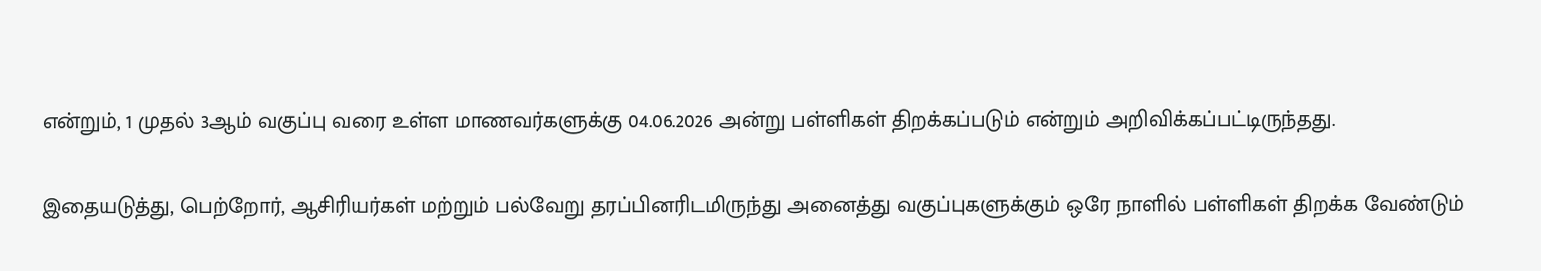என்றும், 1 முதல் 3ஆம் வகுப்பு வரை உள்ள மாணவர்களுக்கு 04.06.2026 அன்று பள்ளிகள் திறக்கப்படும் என்றும் அறிவிக்கப்பட்டிருந்தது.

இதையடுத்து, பெற்றோர், ஆசிரியர்கள் மற்றும் பல்வேறு தரப்பினரிடமிருந்து அனைத்து வகுப்புகளுக்கும் ஒரே நாளில் பள்ளிகள் திறக்க வேண்டும்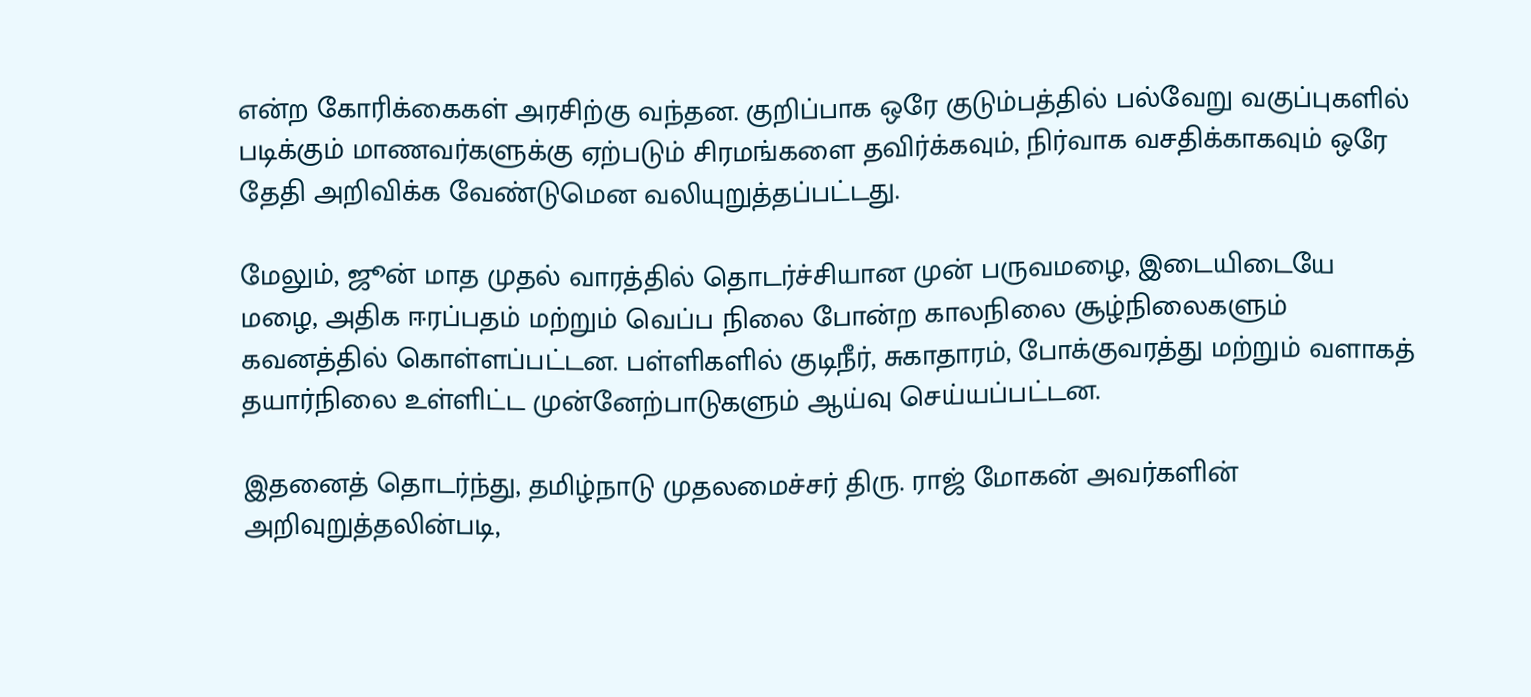என்ற கோரிக்கைகள் அரசிற்கு வந்தன. குறிப்பாக ஒரே குடும்பத்தில் பல்வேறு வகுப்புகளில் படிக்கும் மாணவர்களுக்கு ஏற்படும் சிரமங்களை தவிர்க்கவும், நிர்வாக வசதிக்காகவும் ஒரே தேதி அறிவிக்க வேண்டுமென வலியுறுத்தப்பட்டது.

மேலும், ஜூன் மாத முதல் வாரத்தில் தொடர்ச்சியான முன் பருவமழை, இடையிடையே மழை, அதிக ஈரப்பதம் மற்றும் வெப்ப நிலை போன்ற காலநிலை சூழ்நிலைகளும் கவனத்தில் கொள்ளப்பட்டன. பள்ளிகளில் குடிநீர், சுகாதாரம், போக்குவரத்து மற்றும் வளாகத் தயார்நிலை உள்ளிட்ட முன்னேற்பாடுகளும் ஆய்வு செய்யப்பட்டன.

இதனைத் தொடர்ந்து, தமிழ்நாடு முதலமைச்சர் திரு. ராஜ் மோகன் அவர்களின் அறிவுறுத்தலின்படி,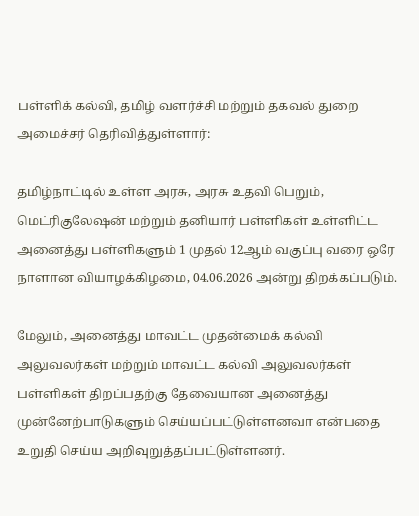பள்ளிக் கல்வி, தமிழ் வளர்ச்சி மற்றும் தகவல் துறை அமைச்சர் தெரிவித்துள்ளார்:

தமிழ்நாட்டில் உள்ள அரசு, அரசு உதவி பெறும், மெட்ரிகுலேஷன் மற்றும் தனியார் பள்ளிகள் உள்ளிட்ட அனைத்து பள்ளிகளும் 1 முதல் 12ஆம் வகுப்பு வரை ஒரே நாளான வியாழக்கிழமை, 04.06.2026 அன்று திறக்கப்படும்.

மேலும், அனைத்து மாவட்ட முதன்மைக் கல்வி அலுவலர்கள் மற்றும் மாவட்ட கல்வி அலுவலர்கள் பள்ளிகள் திறப்பதற்கு தேவையான அனைத்து முன்னேற்பாடுகளும் செய்யப்பட்டுள்ளனவா என்பதை உறுதி செய்ய அறிவுறுத்தப்பட்டுள்ளனர்.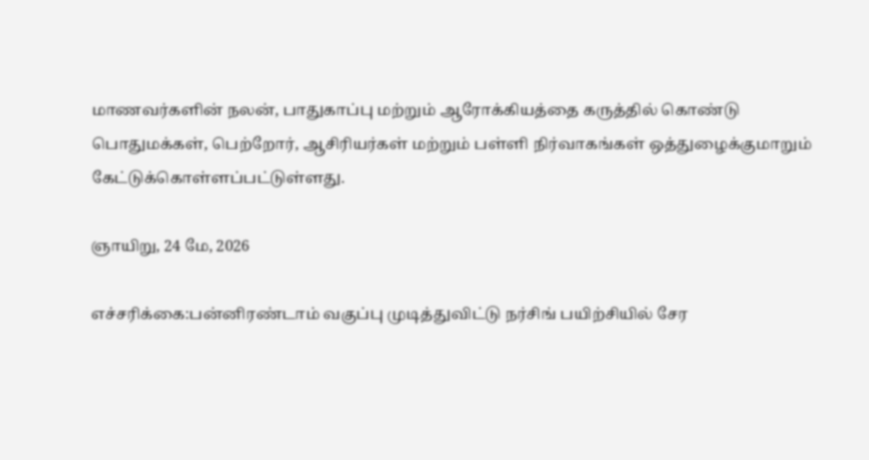மாணவர்களின் நலன், பாதுகாப்பு மற்றும் ஆரோக்கியத்தை கருத்தில் கொண்டு பொதுமக்கள், பெற்றோர், ஆசிரியர்கள் மற்றும் பள்ளி நிர்வாகங்கள் ஒத்துழைக்குமாறும் கேட்டுக்கொள்ளப்பட்டுள்ளது.

ஞாயிறு, 24 மே, 2026

எச்சரிக்கை:பன்னிரண்டாம் வகுப்பு முடித்துவிட்டு நர்சிங் பயிற்சியில் சேர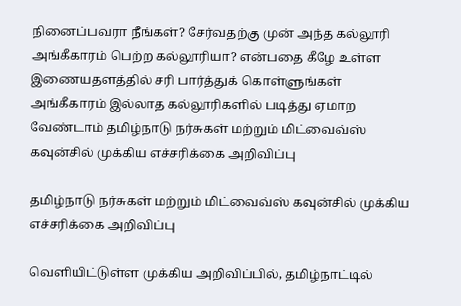நினைப்பவரா நீங்கள்? சேர்வதற்கு முன் அந்த கல்லூரி அங்கீகாரம் பெற்ற கல்லூரியா? என்பதை கீழே உள்ள இணையதளத்தில் சரி பார்த்துக் கொள்ளுங்கள் அங்கீகாரம் இல்லாத கல்லூரிகளில் படித்து ஏமாற வேண்டாம் தமிழ்நாடு நர்சுகள் மற்றும் மிட்வைவ்ஸ் கவுன்சில் முக்கிய எச்சரிக்கை அறிவிப்பு

தமிழ்நாடு நர்சுகள் மற்றும் மிட்வைவ்ஸ் கவுன்சில் முக்கிய எச்சரிக்கை அறிவிப்பு

வெளியிட்டுள்ள முக்கிய அறிவிப்பில், தமிழ்நாட்டில்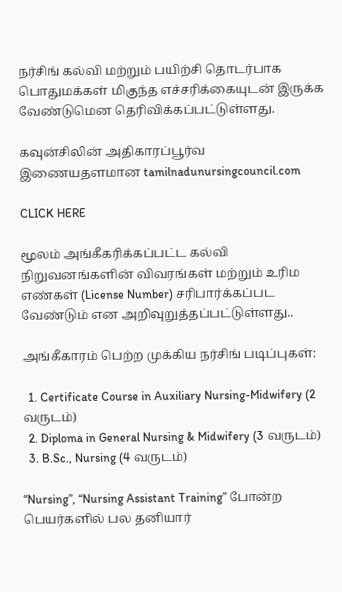நர்சிங் கல்வி மற்றும் பயிற்சி தொடர்பாக பொதுமக்கள் மிகுந்த எச்சரிக்கையுடன் இருக்க வேண்டுமென தெரிவிக்கப்பட்டுள்ளது.

கவுன்சிலின் அதிகாரப்பூர்வ இணையதளமான tamilnadunursingcouncil.com

CLICK HERE

மூலம் அங்கீகரிக்கப்பட்ட கல்வி நிறுவனங்களின் விவரங்கள் மற்றும் உரிம எண்கள் (License Number) சரிபார்க்கப்பட வேண்டும் என அறிவுறுத்தப்பட்டுள்ளது..

அங்கீகாரம் பெற்ற முக்கிய நர்சிங் படிப்புகள்:

  1. Certificate Course in Auxiliary Nursing-Midwifery (2 வருடம்)
  2. Diploma in General Nursing & Midwifery (3 வருடம்)
  3. B.Sc., Nursing (4 வருடம்)

“Nursing”, “Nursing Assistant Training” போன்ற பெயர்களில் பல தனியார்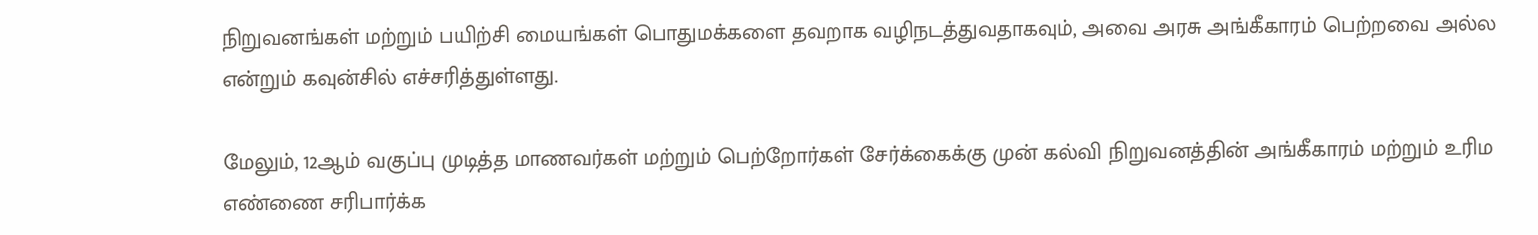நிறுவனங்கள் மற்றும் பயிற்சி மையங்கள் பொதுமக்களை தவறாக வழிநடத்துவதாகவும், அவை அரசு அங்கீகாரம் பெற்றவை அல்ல என்றும் கவுன்சில் எச்சரித்துள்ளது.

மேலும், 12ஆம் வகுப்பு முடித்த மாணவர்கள் மற்றும் பெற்றோர்கள் சேர்க்கைக்கு முன் கல்வி நிறுவனத்தின் அங்கீகாரம் மற்றும் உரிம எண்ணை சரிபார்க்க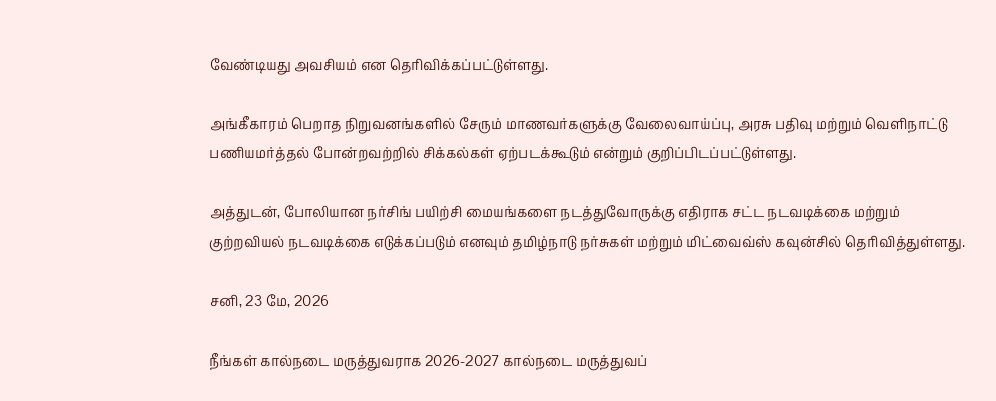வேண்டியது அவசியம் என தெரிவிக்கப்பட்டுள்ளது.

அங்கீகாரம் பெறாத நிறுவனங்களில் சேரும் மாணவர்களுக்கு வேலைவாய்ப்பு, அரசு பதிவு மற்றும் வெளிநாட்டு பணியமர்த்தல் போன்றவற்றில் சிக்கல்கள் ஏற்படக்கூடும் என்றும் குறிப்பிடப்பட்டுள்ளது.

அத்துடன், போலியான நர்சிங் பயிற்சி மையங்களை நடத்துவோருக்கு எதிராக சட்ட நடவடிக்கை மற்றும் குற்றவியல் நடவடிக்கை எடுக்கப்படும் எனவும் தமிழ்நாடு நர்சுகள் மற்றும் மிட்வைவ்ஸ் கவுன்சில் தெரிவித்துள்ளது.

சனி, 23 மே, 2026

நீங்கள் கால்நடை மருத்துவராக 2026-2027 கால்நடை மருத்துவப்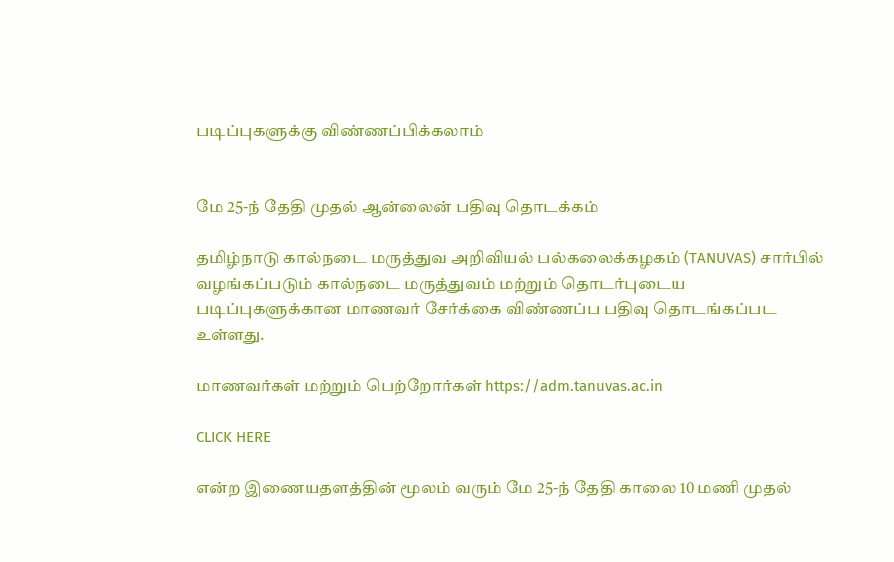படிப்புகளுக்கு விண்ணப்பிக்கலாம்


மே 25-ந் தேதி முதல் ஆன்லைன் பதிவு தொடக்கம்

தமிழ்நாடு கால்நடை மருத்துவ அறிவியல் பல்கலைக்கழகம் (TANUVAS) சார்பில் வழங்கப்படும் கால்நடை மருத்துவம் மற்றும் தொடர்புடைய படிப்புகளுக்கான மாணவர் சேர்க்கை விண்ணப்ப பதிவு தொடங்கப்பட உள்ளது.

மாணவர்கள் மற்றும் பெற்றோர்கள் https://adm.tanuvas.ac.in

CLICK HERE

என்ற இணையதளத்தின் மூலம் வரும் மே 25-ந் தேதி காலை 10 மணி முதல்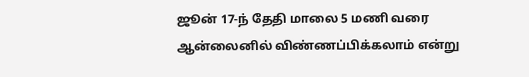ஜூன் 17-ந் தேதி மாலை 5 மணி வரை ஆன்லைனில் விண்ணப்பிக்கலாம் என்று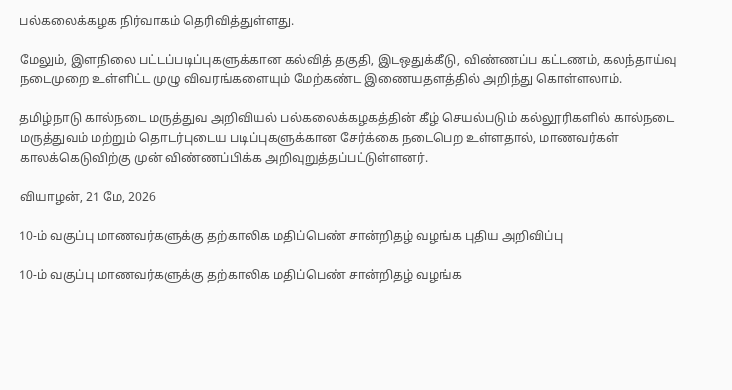பல்கலைக்கழக நிர்வாகம் தெரிவித்துள்ளது.

மேலும், இளநிலை பட்டப்படிப்புகளுக்கான கல்வித் தகுதி, இடஒதுக்கீடு, விண்ணப்ப கட்டணம், கலந்தாய்வு நடைமுறை உள்ளிட்ட முழு விவரங்களையும் மேற்கண்ட இணையதளத்தில் அறிந்து கொள்ளலாம்.

தமிழ்நாடு கால்நடை மருத்துவ அறிவியல் பல்கலைக்கழகத்தின் கீழ் செயல்படும் கல்லூரிகளில் கால்நடை மருத்துவம் மற்றும் தொடர்புடைய படிப்புகளுக்கான சேர்க்கை நடைபெற உள்ளதால், மாணவர்கள் காலக்கெடுவிற்கு முன் விண்ணப்பிக்க அறிவுறுத்தப்பட்டுள்ளனர்.

வியாழன், 21 மே, 2026

10-ம் வகுப்பு மாணவர்களுக்கு தற்காலிக மதிப்பெண் சான்றிதழ் வழங்க புதிய அறிவிப்பு

10-ம் வகுப்பு மாணவர்களுக்கு தற்காலிக மதிப்பெண் சான்றிதழ் வழங்க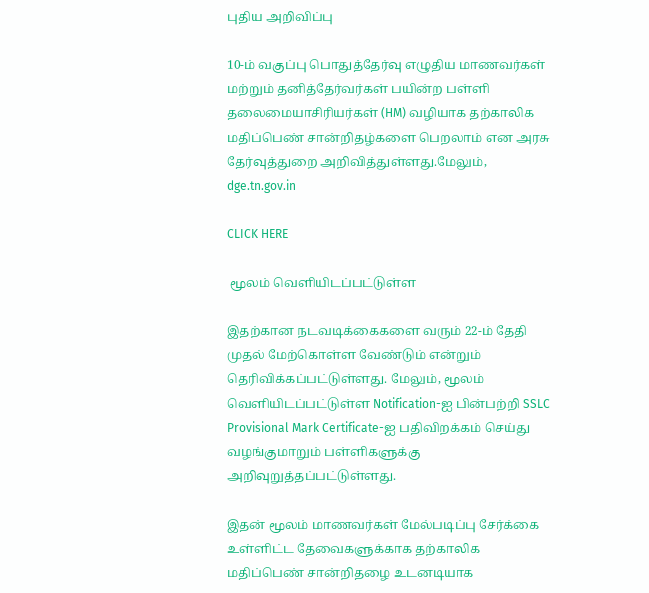புதிய அறிவிப்பு

10-ம் வகுப்பு பொதுத்தேர்வு எழுதிய மாணவர்கள் மற்றும் தனித்தேர்வர்கள் பயின்ற பள்ளி தலைமையாசிரியர்கள் (HM) வழியாக தற்காலிக மதிப்பெண் சான்றிதழ்களை பெறலாம் என அரசு தேர்வுத்துறை அறிவித்துள்ளது.மேலும், dge.tn.gov.in

CLICK HERE

 மூலம் வெளியிடப்பட்டுள்ள

இதற்கான நடவடிக்கைகளை வரும் 22-ம் தேதி முதல் மேற்கொள்ள வேண்டும் என்றும் தெரிவிக்கப்பட்டுள்ளது. மேலும், மூலம் வெளியிடப்பட்டுள்ள Notification-ஐ பின்பற்றி SSLC Provisional Mark Certificate-ஐ பதிவிறக்கம் செய்து வழங்குமாறும் பள்ளிகளுக்கு அறிவுறுத்தப்பட்டுள்ளது.

இதன் மூலம் மாணவர்கள் மேல்படிப்பு சேர்க்கை உள்ளிட்ட தேவைகளுக்காக தற்காலிக மதிப்பெண் சான்றிதழை உடனடியாக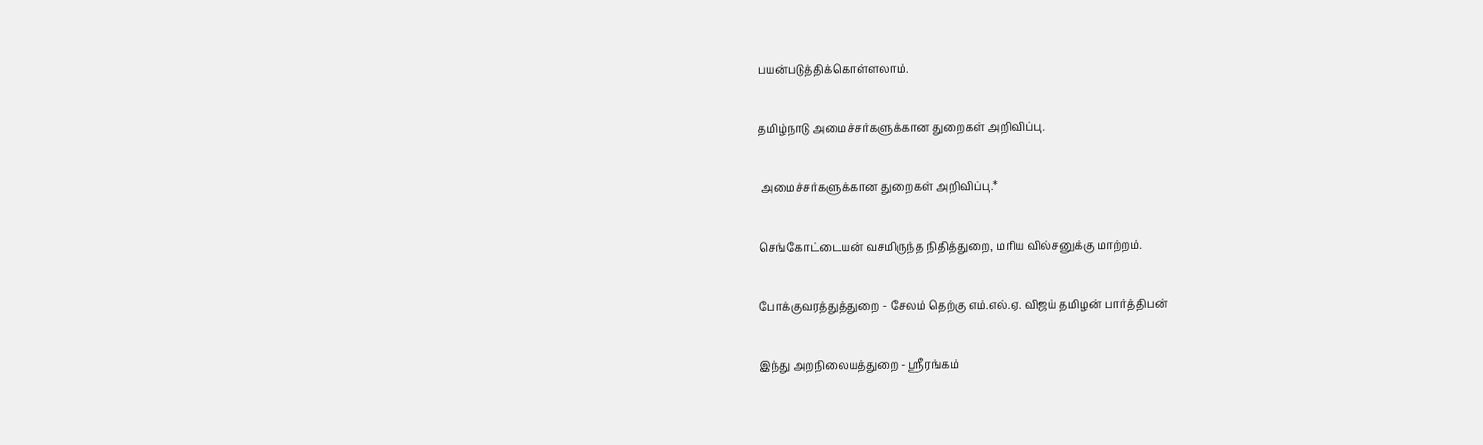பயன்படுத்திக்கொள்ளலாம்.

தமிழ்நாடு அமைச்சர்களுக்கான துறைகள் அறிவிப்பு.

 அமைச்சர்களுக்கான துறைகள் அறிவிப்பு.*

செங்கோட்டையன் வசமிருந்த நிதித்துறை, மரிய வில்சனுக்கு மாற்றம்.

போக்குவரத்துத்துறை - சேலம் தெற்கு எம்.எல்.ஏ. விஜய் தமிழன் பார்த்திபன்

இந்து அறநிலையத்துறை - ஸ்ரீரங்கம்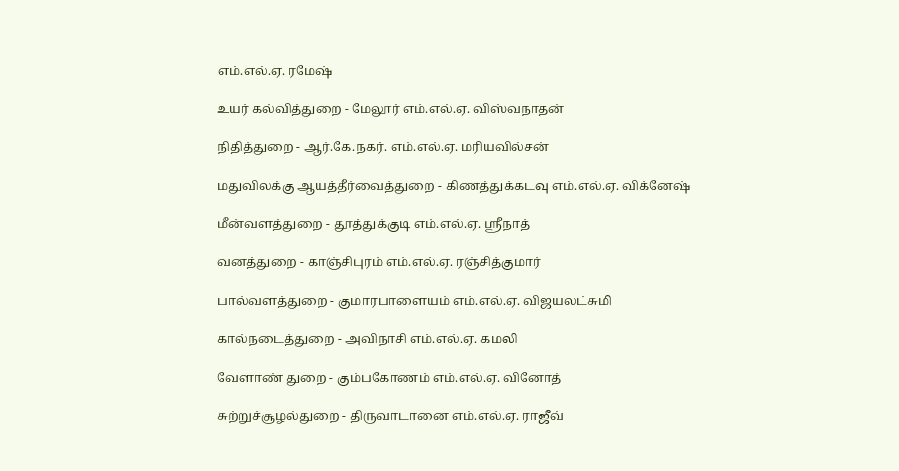எம்.எல்.ஏ. ரமேஷ்

உயர் கல்வித்துறை - மேலூர் எம்.எல்.ஏ. விஸ்வநாதன்

நிதித்துறை - ஆர்.கே.நகர். எம்.எல்.ஏ. மரியவில்சன்

மதுவிலக்கு ஆயத்தீர்வைத்துறை - கிணத்துக்கடவு எம்.எல்.ஏ. விக்னேஷ்

மீன்வளத்துறை - தூத்துக்குடி எம்.எல்.ஏ. ஸ்ரீநாத்

வனத்துறை - காஞ்சிபுரம் எம்.எல்.ஏ. ரஞ்சித்குமார்

பால்வளத்துறை - குமாரபாளையம் எம்.எல்.ஏ. விஜயலட்சுமி

கால்நடைத்துறை - அவிநாசி எம்.எல்.ஏ. கமலி

வேளாண் துறை - கும்பகோணம் எம்.எல்.ஏ. வினோத்

சுற்றுச்சூழல்துறை - திருவாடானை எம்.எல்.ஏ. ராஜீவ்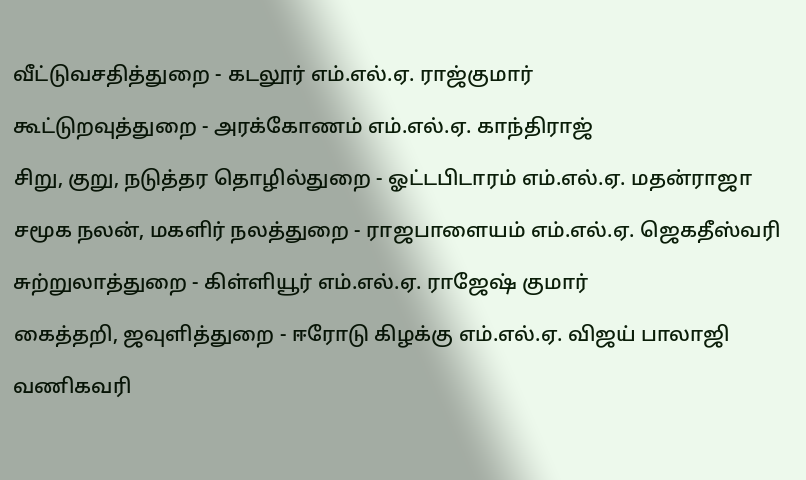வீட்டுவசதித்துறை - கடலூர் எம்.எல்.ஏ. ராஜ்குமார்

கூட்டுறவுத்துறை - அரக்கோணம் எம்.எல்.ஏ. காந்திராஜ்

சிறு, குறு, நடுத்தர தொழில்துறை - ஓட்டபிடாரம் எம்.எல்.ஏ. மதன்ராஜா

சமூக நலன், மகளிர் நலத்துறை - ராஜபாளையம் எம்.எல்.ஏ. ஜெகதீஸ்வரி

சுற்றுலாத்துறை - கிள்ளியூர் எம்.எல்.ஏ. ராஜேஷ் குமார்

கைத்தறி, ஜவுளித்துறை - ஈரோடு கிழக்கு எம்.எல்.ஏ. விஜய் பாலாஜி

வணிகவரி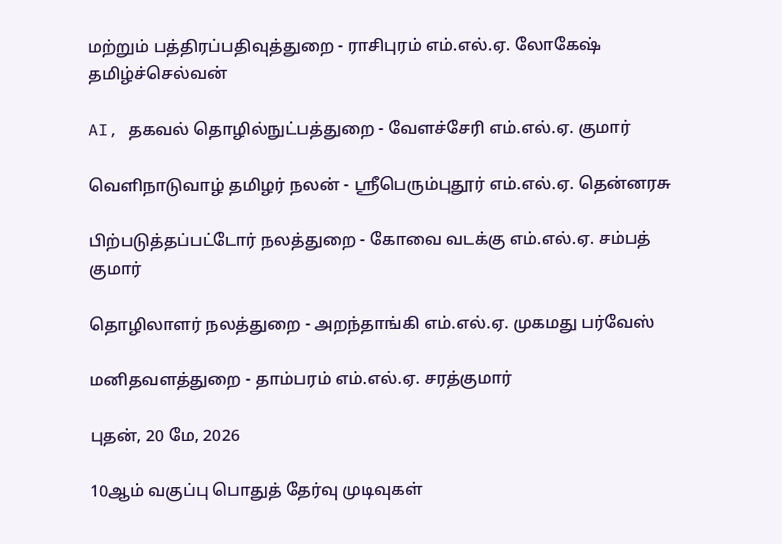மற்றும் பத்திரப்பதிவுத்துறை - ராசிபுரம் எம்.எல்.ஏ. லோகேஷ் தமிழ்ச்செல்வன்

AI, தகவல் தொழில்நுட்பத்துறை - வேளச்சேரி எம்.எல்.ஏ. குமார்

வெளிநாடுவாழ் தமிழர் நலன் - ஸ்ரீபெரும்புதூர் எம்.எல்.ஏ. தென்னரசு

பிற்படுத்தப்பட்டோர் நலத்துறை - கோவை வடக்கு எம்.எல்.ஏ. சம்பத் குமார்

தொழிலாளர் நலத்துறை - அறந்தாங்கி எம்.எல்.ஏ. முகமது பர்வேஸ்

மனிதவளத்துறை - தாம்பரம் எம்.எல்.ஏ. சரத்குமார்

புதன், 20 மே, 2026

10ஆம் வகுப்பு பொதுத் தேர்வு முடிவுகள்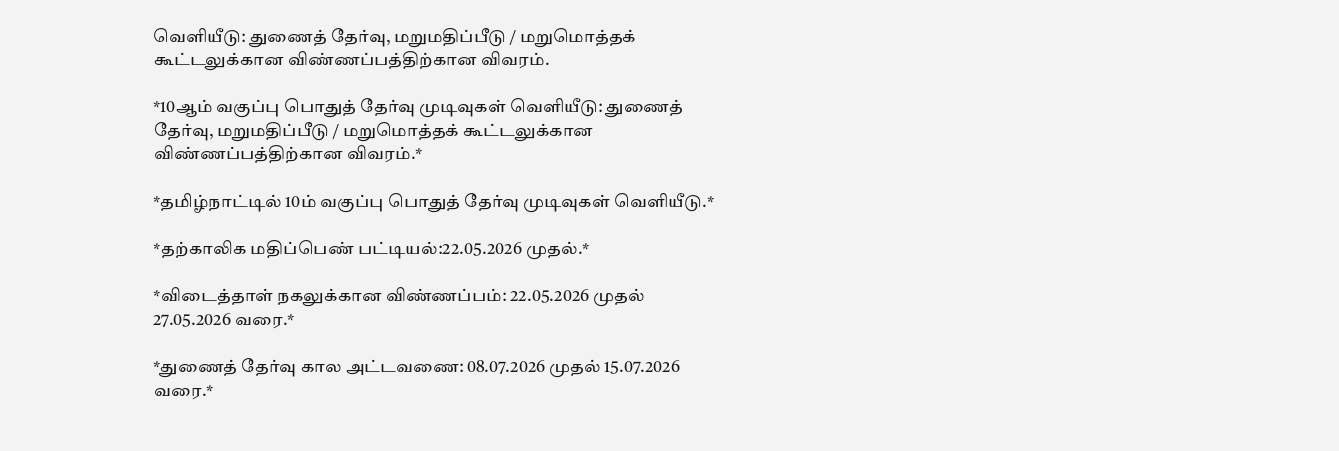வெளியீடு: துணைத் தேர்வு, மறுமதிப்பீடு / மறுமொத்தக் கூட்டலுக்கான விண்ணப்பத்திற்கான விவரம்.

*10ஆம் வகுப்பு பொதுத் தேர்வு முடிவுகள் வெளியீடு: துணைத் தேர்வு, மறுமதிப்பீடு / மறுமொத்தக் கூட்டலுக்கான விண்ணப்பத்திற்கான விவரம்.*

*தமிழ்நாட்டில் 10ம் வகுப்பு பொதுத் தேர்வு முடிவுகள் வெளியீடு.*

*தற்காலிக மதிப்பெண் பட்டியல்:22.05.2026 முதல்.*

*விடைத்தாள் நகலுக்கான விண்ணப்பம்: 22.05.2026 முதல் 27.05.2026 வரை.*

*துணைத் தேர்வு கால அட்டவணை: 08.07.2026 முதல் 15.07.2026 வரை.*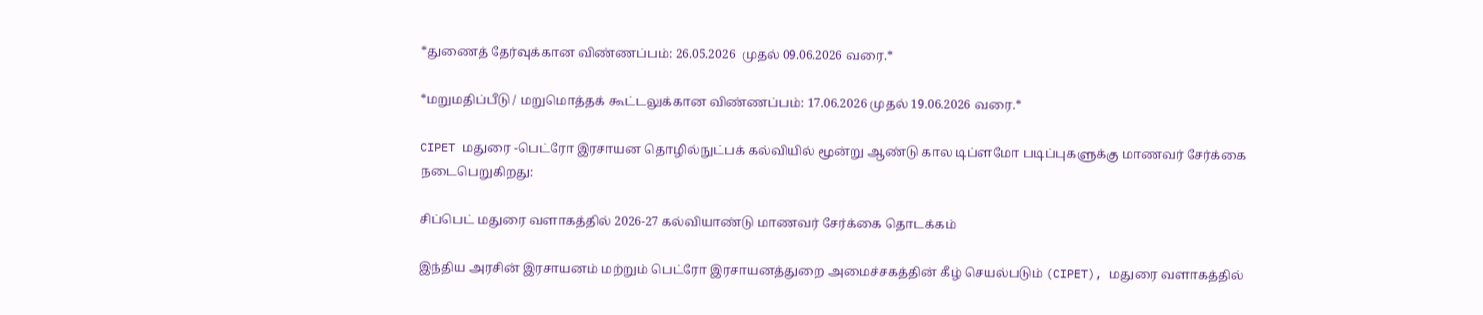*துணைத் தேர்வுக்கான விண்ணப்பம்: 26.05.2026  முதல் 09.06.2026 வரை.*

*மறுமதிப்பீடு / மறுமொத்தக் கூட்டலுக்கான விண்ணப்பம்: 17.06.2026 முதல் 19.06.2026 வரை.*

CIPET மதுரை -பெட்ரோ இரசாயன தொழில்நுட்பக் கல்வியில் மூன்று ஆண்டு கால டிப்ளமோ படிப்புகளுக்கு மாணவர் சேர்க்கை நடைபெறுகிறது:

சிப்பெட் மதுரை வளாகத்தில் 2026-27 கல்வியாண்டு மாணவர் சேர்க்கை தொடக்கம்

இந்திய அரசின் இரசாயனம் மற்றும் பெட்ரோ இரசாயனத்துறை அமைச்சகத்தின் கீழ் செயல்படும் (CIPET), மதுரை வளாகத்தில்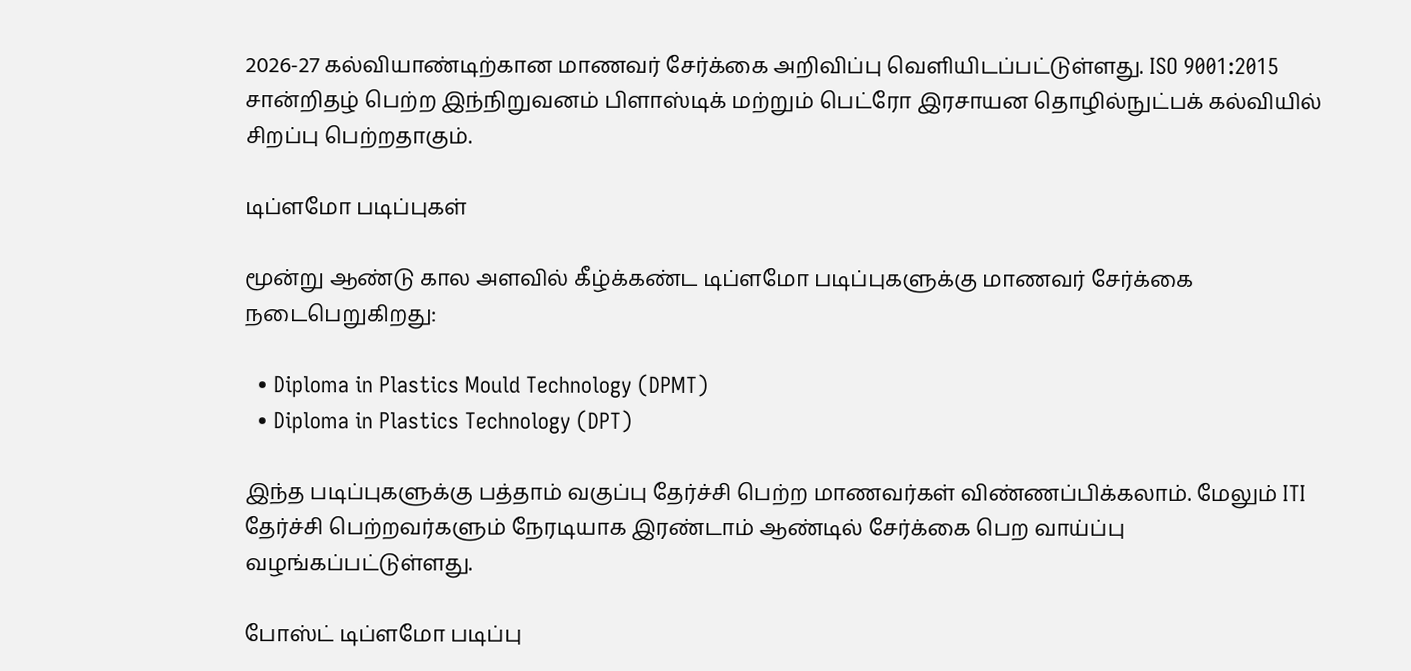2026-27 கல்வியாண்டிற்கான மாணவர் சேர்க்கை அறிவிப்பு வெளியிடப்பட்டுள்ளது. ISO 9001:2015 சான்றிதழ் பெற்ற இந்நிறுவனம் பிளாஸ்டிக் மற்றும் பெட்ரோ இரசாயன தொழில்நுட்பக் கல்வியில் சிறப்பு பெற்றதாகும்.

டிப்ளமோ படிப்புகள்

மூன்று ஆண்டு கால அளவில் கீழ்க்கண்ட டிப்ளமோ படிப்புகளுக்கு மாணவர் சேர்க்கை நடைபெறுகிறது:

  • Diploma in Plastics Mould Technology (DPMT)
  • Diploma in Plastics Technology (DPT)

இந்த படிப்புகளுக்கு பத்தாம் வகுப்பு தேர்ச்சி பெற்ற மாணவர்கள் விண்ணப்பிக்கலாம். மேலும் ITI தேர்ச்சி பெற்றவர்களும் நேரடியாக இரண்டாம் ஆண்டில் சேர்க்கை பெற வாய்ப்பு வழங்கப்பட்டுள்ளது.

போஸ்ட் டிப்ளமோ படிப்பு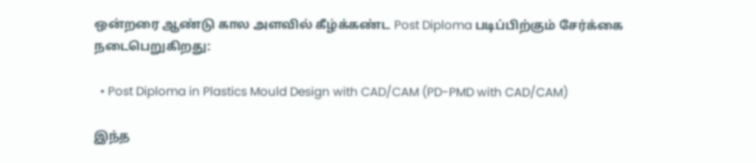ஒன்றரை ஆண்டு கால அளவில் கீழ்க்கண்ட Post Diploma படிப்பிற்கும் சேர்க்கை நடைபெறுகிறது:

  • Post Diploma in Plastics Mould Design with CAD/CAM (PD-PMD with CAD/CAM)

இந்த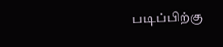படிப்பிற்கு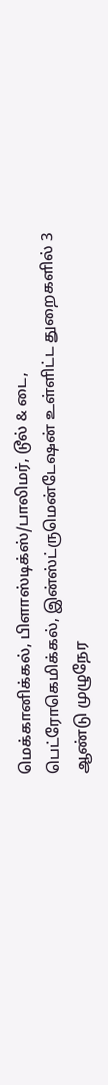மெக்கானிக்கல், பிளாஸ்டிக்ஸ்/பாலிமர், டூல் & டை, பெட்ரோகெமிக்கல், இன்ஸ்ட்ருமென்டேஷன் உள்ளிட்ட துறைகளில் 3 ஆண்டு முழுநேர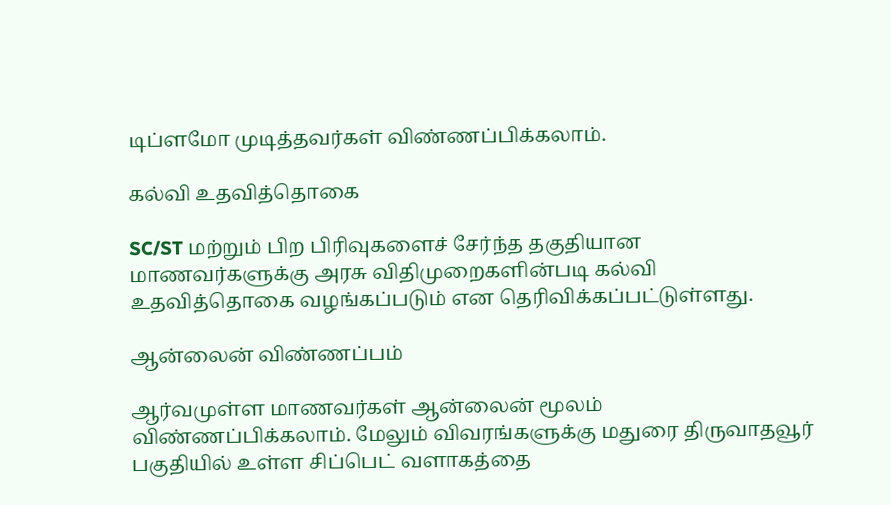டிப்ளமோ முடித்தவர்கள் விண்ணப்பிக்கலாம்.

கல்வி உதவித்தொகை

SC/ST மற்றும் பிற பிரிவுகளைச் சேர்ந்த தகுதியான மாணவர்களுக்கு அரசு விதிமுறைகளின்படி கல்வி உதவித்தொகை வழங்கப்படும் என தெரிவிக்கப்பட்டுள்ளது.

ஆன்லைன் விண்ணப்பம்

ஆர்வமுள்ள மாணவர்கள் ஆன்லைன் மூலம் விண்ணப்பிக்கலாம். மேலும் விவரங்களுக்கு மதுரை திருவாதவூர் பகுதியில் உள்ள சிப்பெட் வளாகத்தை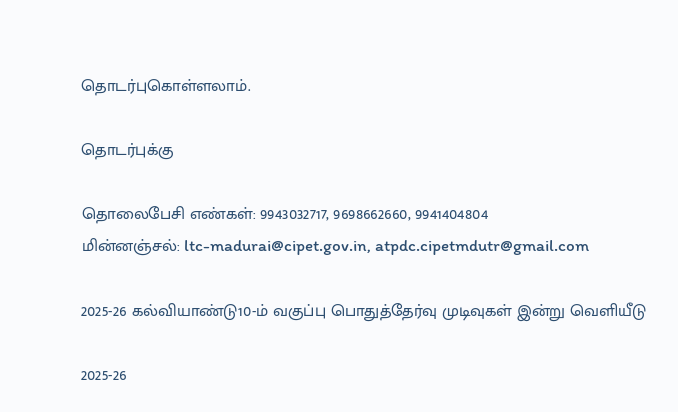தொடர்புகொள்ளலாம்.

தொடர்புக்கு

தொலைபேசி எண்கள்: 9943032717, 9698662660, 9941404804
மின்னஞ்சல்: ltc-madurai@cipet.gov.in, atpdc.cipetmdutr@gmail.com

2025-26 கல்வியாண்டு10-ம் வகுப்பு பொதுத்தேர்வு முடிவுகள் இன்று வெளியீடு

2025-26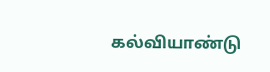கல்வியாண்டு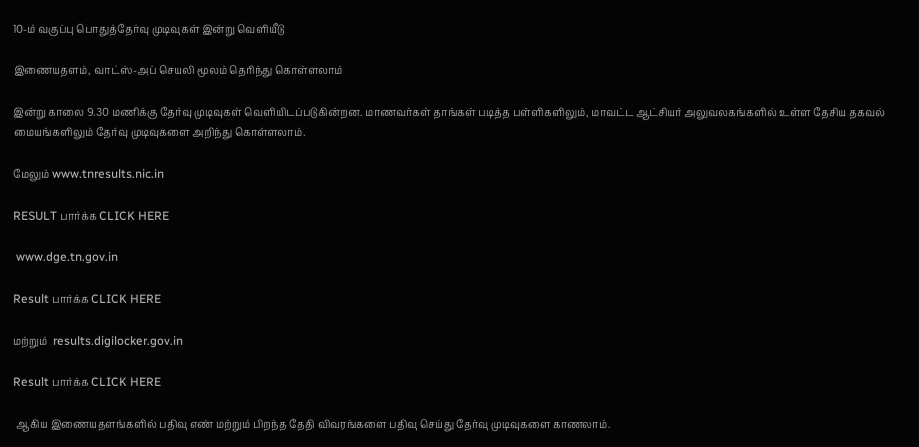10-ம் வகுப்பு பொதுத்தேர்வு முடிவுகள் இன்று வெளியீடு

இணையதளம், வாட்ஸ்-அப் செயலி மூலம் தெரிந்து கொள்ளலாம்

இன்று காலை 9.30 மணிக்கு தேர்வு முடிவுகள் வெளியிடப்படுகின்றன. மாணவர்கள் தாங்கள் படித்த பள்ளிகளிலும், மாவட்ட ஆட்சியர் அலுவலகங்களில் உள்ள தேசிய தகவல் மையங்களிலும் தேர்வு முடிவுகளை அறிந்து கொள்ளலாம்.

மேலும் www.tnresults.nic.in

RESULT பார்க்க CLICK HERE

 www.dge.tn.gov.in

Result பார்க்க CLICK HERE

மற்றும்  results.digilocker.gov.in

Result பார்க்க CLICK HERE

 ஆகிய இணையதளங்களில் பதிவு எண் மற்றும் பிறந்த தேதி விவரங்களை பதிவு செய்து தேர்வு முடிவுகளை காணலாம்.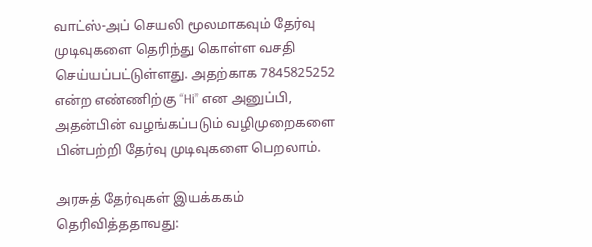வாட்ஸ்-அப் செயலி மூலமாகவும் தேர்வு முடிவுகளை தெரிந்து கொள்ள வசதி செய்யப்பட்டுள்ளது. அதற்காக 7845825252 என்ற எண்ணிற்கு “Hi” என அனுப்பி, அதன்பின் வழங்கப்படும் வழிமுறைகளை பின்பற்றி தேர்வு முடிவுகளை பெறலாம்.

அரசுத் தேர்வுகள் இயக்ககம் தெரிவித்ததாவது: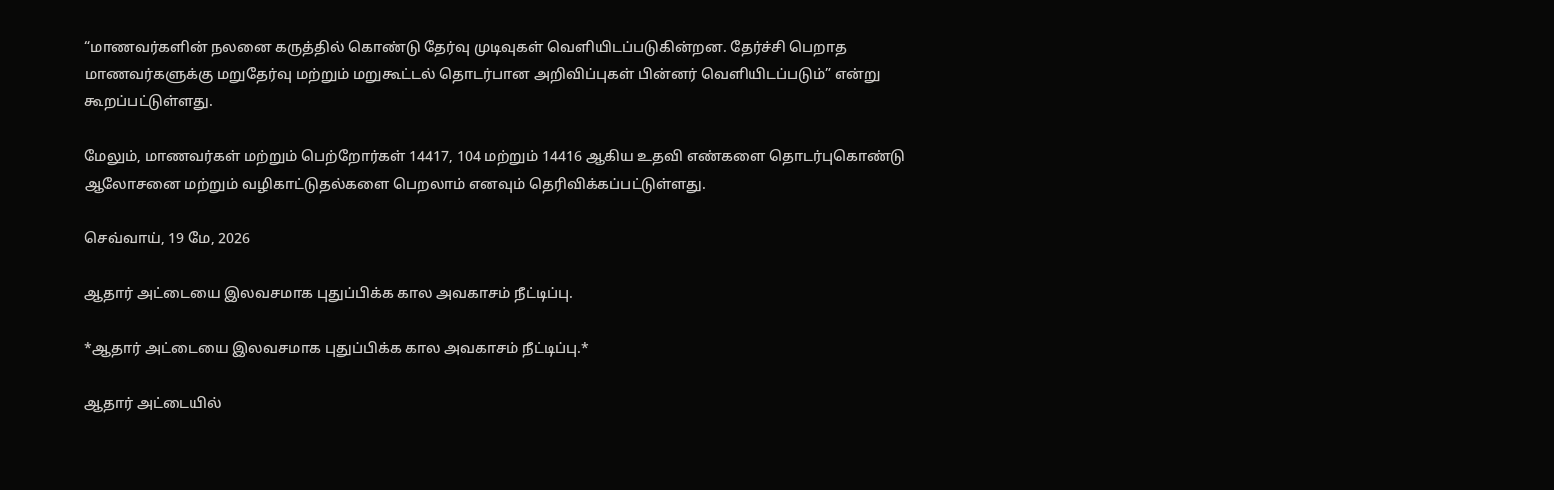“மாணவர்களின் நலனை கருத்தில் கொண்டு தேர்வு முடிவுகள் வெளியிடப்படுகின்றன. தேர்ச்சி பெறாத மாணவர்களுக்கு மறுதேர்வு மற்றும் மறுகூட்டல் தொடர்பான அறிவிப்புகள் பின்னர் வெளியிடப்படும்” என்று கூறப்பட்டுள்ளது.

மேலும், மாணவர்கள் மற்றும் பெற்றோர்கள் 14417, 104 மற்றும் 14416 ஆகிய உதவி எண்களை தொடர்புகொண்டு ஆலோசனை மற்றும் வழிகாட்டுதல்களை பெறலாம் எனவும் தெரிவிக்கப்பட்டுள்ளது.

செவ்வாய், 19 மே, 2026

ஆதார் அட்டையை இலவசமாக புதுப்பிக்க கால அவகாசம் நீட்டிப்பு.

*ஆதார் அட்டையை இலவசமாக புதுப்பிக்க கால அவகாசம் நீட்டிப்பு.*

ஆதார் அட்டையில்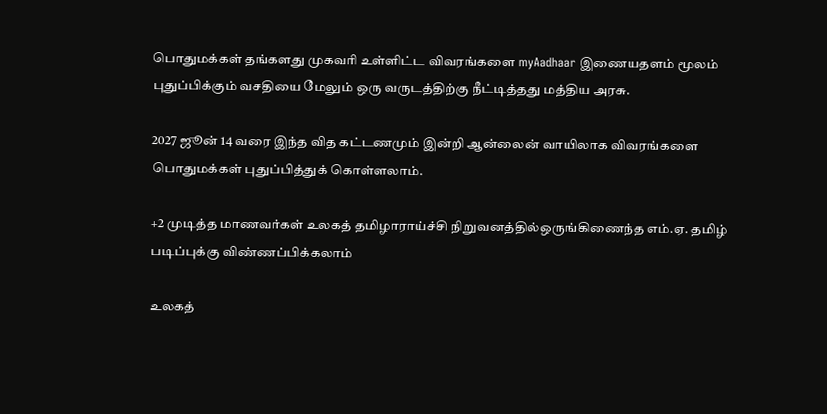பொதுமக்கள் தங்களது முகவரி உள்ளிட்ட விவரங்களை myAadhaar இணையதளம் மூலம் புதுப்பிக்கும் வசதியை மேலும் ஒரு வருடத்திற்கு நீட்டித்தது மத்திய அரசு.

2027 ஜூன் 14 வரை இந்த வித கட்டணமும் இன்றி ஆன்லைன் வாயிலாக விவரங்களை பொதுமக்கள் புதுப்பித்துக் கொள்ளலாம்.

+2 முடித்த மாணவர்கள் உலகத் தமிழாராய்ச்சி நிறுவனத்தில்ஒருங்கிணைந்த எம்.ஏ. தமிழ் படிப்புக்கு விண்ணப்பிக்கலாம்

உலகத்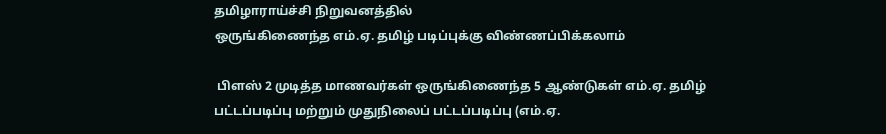தமிழாராய்ச்சி நிறுவனத்தில்
ஒருங்கிணைந்த எம்.ஏ. தமிழ் படிப்புக்கு விண்ணப்பிக்கலாம்

 பிளஸ் 2 முடித்த மாணவர்கள் ஒருங்கிணைந்த 5 ஆண்டுகள் எம்.ஏ. தமிழ் பட்டப்படிப்பு மற்றும் முதுநிலைப் பட்டப்படிப்பு (எம்.ஏ.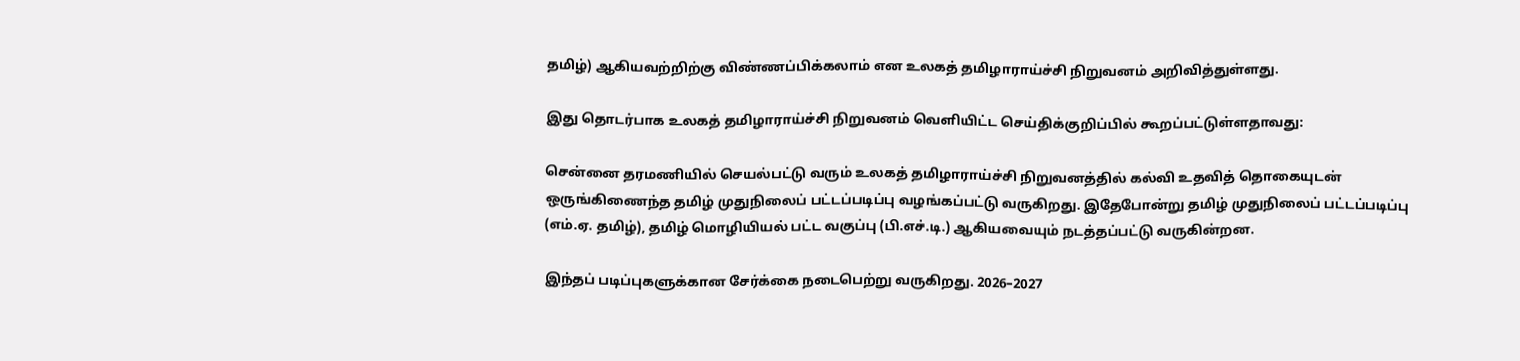தமிழ்) ஆகியவற்றிற்கு விண்ணப்பிக்கலாம் என உலகத் தமிழாராய்ச்சி நிறுவனம் அறிவித்துள்ளது.

இது தொடர்பாக உலகத் தமிழாராய்ச்சி நிறுவனம் வெளியிட்ட செய்திக்குறிப்பில் கூறப்பட்டுள்ளதாவது:

சென்னை தரமணியில் செயல்பட்டு வரும் உலகத் தமிழாராய்ச்சி நிறுவனத்தில் கல்வி உதவித் தொகையுடன் ஒருங்கிணைந்த தமிழ் முதுநிலைப் பட்டப்படிப்பு வழங்கப்பட்டு வருகிறது. இதேபோன்று தமிழ் முதுநிலைப் பட்டப்படிப்பு (எம்.ஏ. தமிழ்), தமிழ் மொழியியல் பட்ட வகுப்பு (பி.எச்.டி.) ஆகியவையும் நடத்தப்பட்டு வருகின்றன.

இந்தப் படிப்புகளுக்கான சேர்க்கை நடைபெற்று வருகிறது. 2026–2027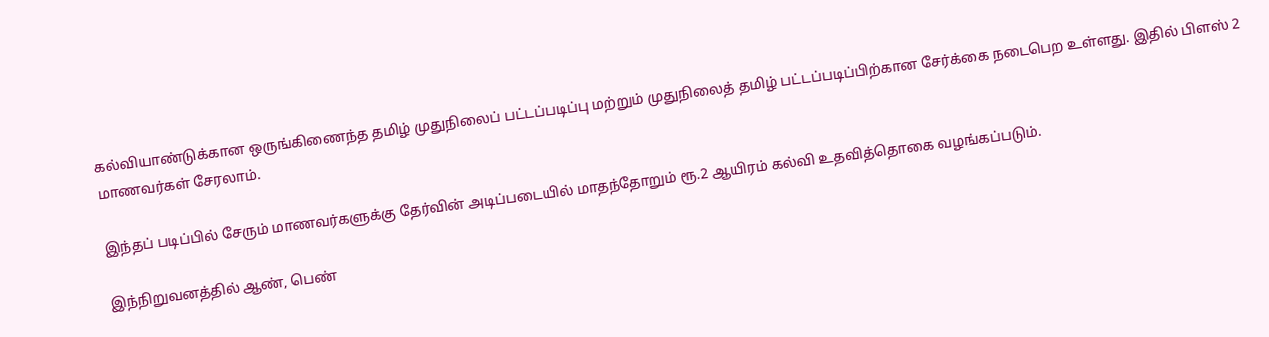கல்வியாண்டுக்கான ஒருங்கிணைந்த தமிழ் முதுநிலைப் பட்டப்படிப்பு மற்றும் முதுநிலைத் தமிழ் பட்டப்படிப்பிற்கான சேர்க்கை நடைபெற உள்ளது. இதில் பிளஸ் 2 மாணவர்கள் சேரலாம்.

இந்தப் படிப்பில் சேரும் மாணவர்களுக்கு தேர்வின் அடிப்படையில் மாதந்தோறும் ரூ.2 ஆயிரம் கல்வி உதவித்தொகை வழங்கப்படும்.

இந்நிறுவனத்தில் ஆண், பெண்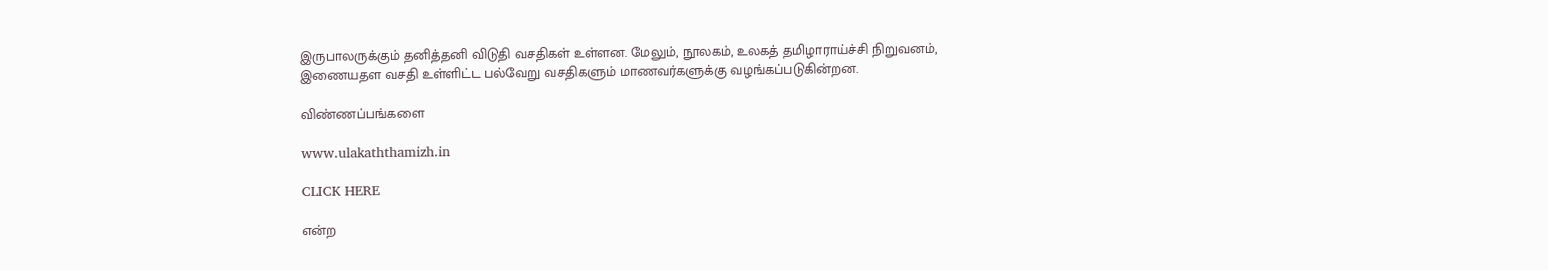இருபாலருக்கும் தனித்தனி விடுதி வசதிகள் உள்ளன. மேலும், நூலகம், உலகத் தமிழாராய்ச்சி நிறுவனம், இணையதள வசதி உள்ளிட்ட பல்வேறு வசதிகளும் மாணவர்களுக்கு வழங்கப்படுகின்றன.

விண்ணப்பங்களை

www.ulakaththamizh.in

CLICK HERE

என்ற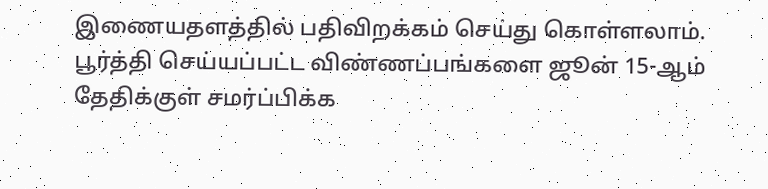இணையதளத்தில் பதிவிறக்கம் செய்து கொள்ளலாம். பூர்த்தி செய்யப்பட்ட விண்ணப்பங்களை ஜூன் 15-ஆம் தேதிக்குள் சமர்ப்பிக்க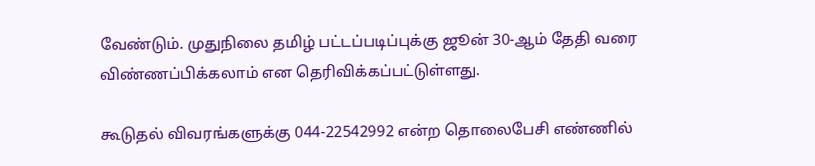வேண்டும். முதுநிலை தமிழ் பட்டப்படிப்புக்கு ஜூன் 30-ஆம் தேதி வரை விண்ணப்பிக்கலாம் என தெரிவிக்கப்பட்டுள்ளது.

கூடுதல் விவரங்களுக்கு 044-22542992 என்ற தொலைபேசி எண்ணில்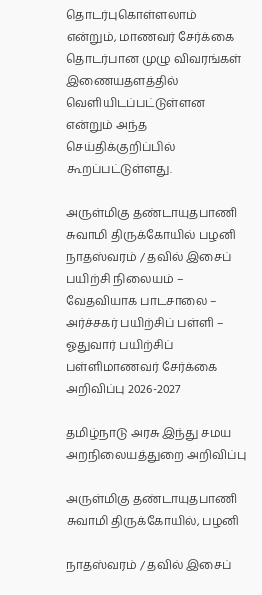தொடர்புகொள்ளலாம் என்றும், மாணவர் சேர்க்கை தொடர்பான முழு விவரங்கள் இணையதளத்தில் வெளியிடப்பட்டுள்ளன என்றும் அந்த செய்திக்குறிப்பில் கூறப்பட்டுள்ளது.

அருள்மிகு தண்டாயுதபாணி சுவாமி திருக்கோயில் பழனி நாதஸ்வரம் / தவில் இசைப் பயிற்சி நிலையம் – வேதவியாக பாடசாலை – அர்ச்சகர் பயிற்சிப் பள்ளி – ஓதுவார் பயிற்சிப் பள்ளிமாணவர் சேர்க்கை அறிவிப்பு 2026-2027

தமிழ்நாடு அரசு இந்து சமய அறநிலையத்துறை அறிவிப்பு

அருள்மிகு தண்டாயுதபாணி சுவாமி திருக்கோயில், பழனி

நாதஸ்வரம் / தவில் இசைப்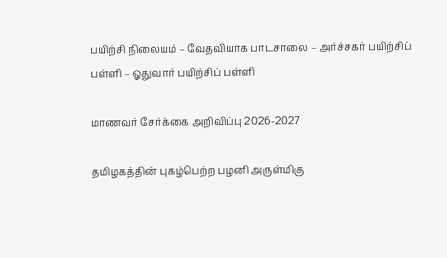பயிற்சி நிலையம் – வேதவியாக பாடசாலை – அர்ச்சகர் பயிற்சிப் பள்ளி – ஓதுவார் பயிற்சிப் பள்ளி

மாணவர் சேர்க்கை அறிவிப்பு 2026-2027

தமிழகத்தின் புகழ்பெற்ற பழனி அருள்மிகு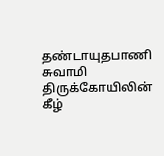தண்டாயுதபாணி சுவாமி திருக்கோயிலின் கீழ்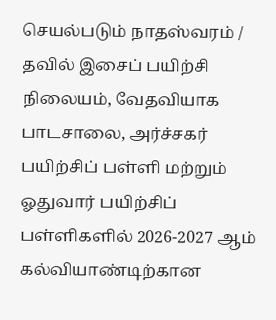செயல்படும் நாதஸ்வரம் / தவில் இசைப் பயிற்சி நிலையம், வேதவியாக பாடசாலை, அர்ச்சகர் பயிற்சிப் பள்ளி மற்றும் ஓதுவார் பயிற்சிப் பள்ளிகளில் 2026-2027 ஆம் கல்வியாண்டிற்கான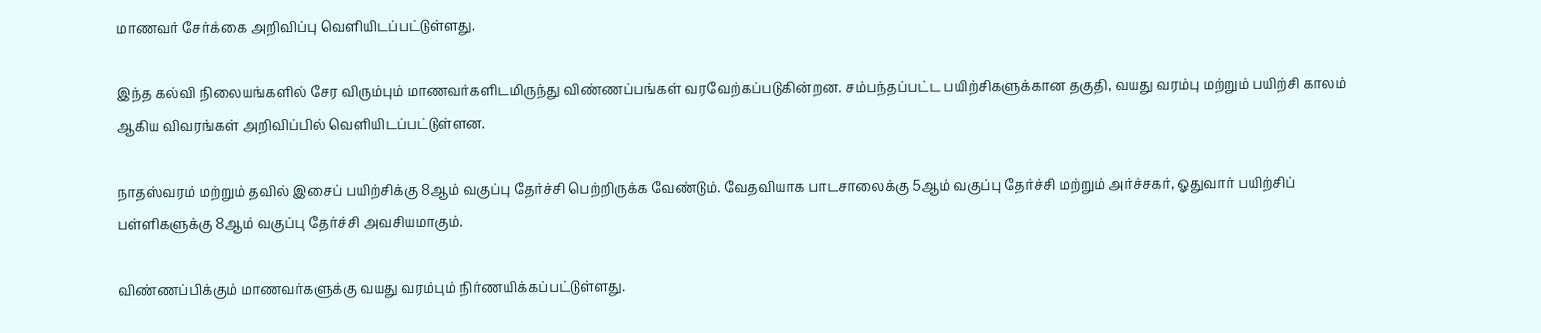மாணவர் சேர்க்கை அறிவிப்பு வெளியிடப்பட்டுள்ளது.

இந்த கல்வி நிலையங்களில் சேர விரும்பும் மாணவர்களிடமிருந்து விண்ணப்பங்கள் வரவேற்கப்படுகின்றன. சம்பந்தப்பட்ட பயிற்சிகளுக்கான தகுதி, வயது வரம்பு மற்றும் பயிற்சி காலம் ஆகிய விவரங்கள் அறிவிப்பில் வெளியிடப்பட்டுள்ளன.

நாதஸ்வரம் மற்றும் தவில் இசைப் பயிற்சிக்கு 8ஆம் வகுப்பு தேர்ச்சி பெற்றிருக்க வேண்டும். வேதவியாக பாடசாலைக்கு 5ஆம் வகுப்பு தேர்ச்சி மற்றும் அர்ச்சகர், ஓதுவார் பயிற்சிப் பள்ளிகளுக்கு 8ஆம் வகுப்பு தேர்ச்சி அவசியமாகும்.

விண்ணப்பிக்கும் மாணவர்களுக்கு வயது வரம்பும் நிர்ணயிக்கப்பட்டுள்ளது.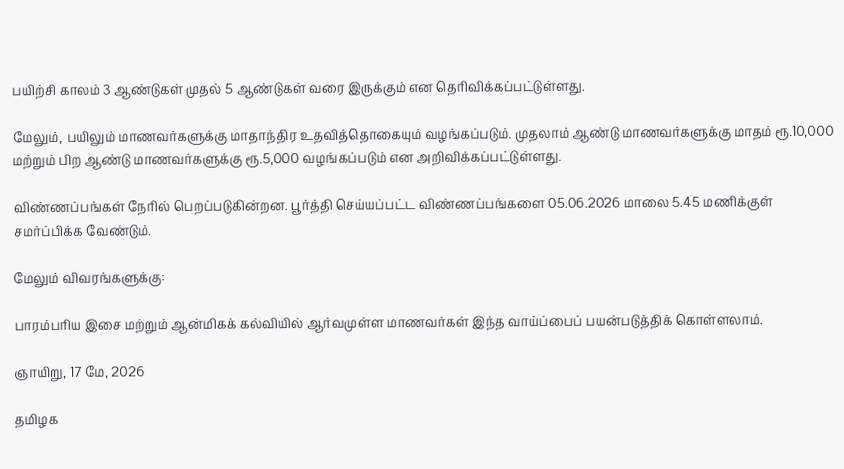பயிற்சி காலம் 3 ஆண்டுகள் முதல் 5 ஆண்டுகள் வரை இருக்கும் என தெரிவிக்கப்பட்டுள்ளது.

மேலும், பயிலும் மாணவர்களுக்கு மாதாந்திர உதவித்தொகையும் வழங்கப்படும். முதலாம் ஆண்டு மாணவர்களுக்கு மாதம் ரூ.10,000 மற்றும் பிற ஆண்டு மாணவர்களுக்கு ரூ.5,000 வழங்கப்படும் என அறிவிக்கப்பட்டுள்ளது.

விண்ணப்பங்கள் நேரில் பெறப்படுகின்றன. பூர்த்தி செய்யப்பட்ட விண்ணப்பங்களை 05.06.2026 மாலை 5.45 மணிக்குள் சமர்ப்பிக்க வேண்டும்.

மேலும் விவரங்களுக்கு:

பாரம்பரிய இசை மற்றும் ஆன்மிகக் கல்வியில் ஆர்வமுள்ள மாணவர்கள் இந்த வாய்ப்பைப் பயன்படுத்திக் கொள்ளலாம்.

ஞாயிறு, 17 மே, 2026

தமிழக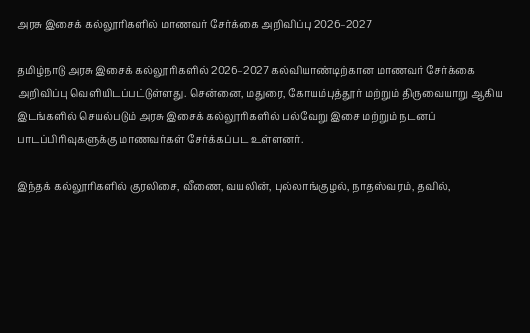அரசு இசைக் கல்லூரிகளில் மாணவர் சேர்க்கை அறிவிப்பு 2026–2027

தமிழ்நாடு அரசு இசைக் கல்லூரிகளில் 2026–2027 கல்வியாண்டிற்கான மாணவர் சேர்க்கை அறிவிப்பு வெளியிடப்பட்டுள்ளது. சென்னை, மதுரை, கோயம்புத்தூர் மற்றும் திருவையாறு ஆகிய இடங்களில் செயல்படும் அரசு இசைக் கல்லூரிகளில் பல்வேறு இசை மற்றும் நடனப் பாடப்பிரிவுகளுக்கு மாணவர்கள் சேர்க்கப்பட உள்ளனர்.

இந்தக் கல்லூரிகளில் குரலிசை, வீணை, வயலின், புல்லாங்குழல், நாதஸ்வரம், தவில்,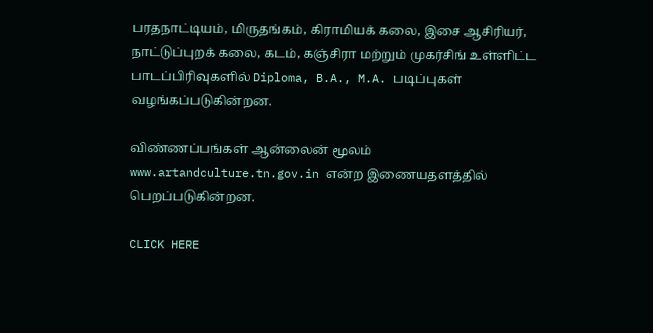பரதநாட்டியம், மிருதங்கம், கிராமியக் கலை, இசை ஆசிரியர், நாட்டுப்புறக் கலை, கடம், கஞ்சிரா மற்றும் முகர்சிங் உள்ளிட்ட பாடப்பிரிவுகளில் Diploma, B.A., M.A. படிப்புகள் வழங்கப்படுகின்றன.

விண்ணப்பங்கள் ஆன்லைன் மூலம் www.artandculture.tn.gov.in என்ற இணையதளத்தில் பெறப்படுகின்றன.

CLICK HERE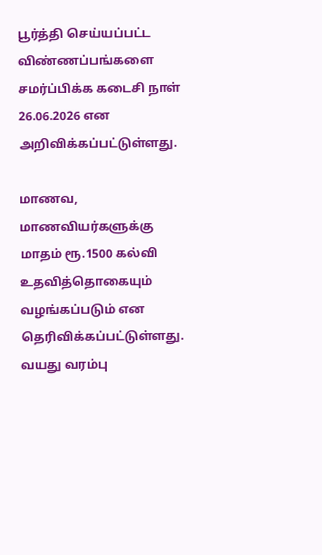பூர்த்தி செய்யப்பட்ட விண்ணப்பங்களை சமர்ப்பிக்க கடைசி நாள் 26.06.2026 என அறிவிக்கப்பட்டுள்ளது.

மாணவ, மாணவியர்களுக்கு மாதம் ரூ.1500 கல்வி உதவித்தொகையும் வழங்கப்படும் என தெரிவிக்கப்பட்டுள்ளது. வயது வரம்பு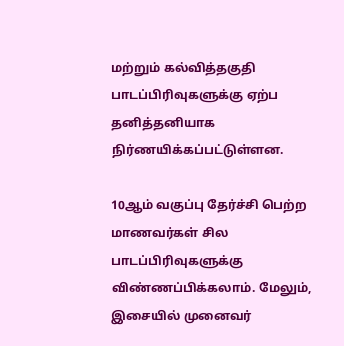மற்றும் கல்வித்தகுதி பாடப்பிரிவுகளுக்கு ஏற்ப தனித்தனியாக நிர்ணயிக்கப்பட்டுள்ளன.

10ஆம் வகுப்பு தேர்ச்சி பெற்ற மாணவர்கள் சில பாடப்பிரிவுகளுக்கு விண்ணப்பிக்கலாம். மேலும், இசையில் முனைவர்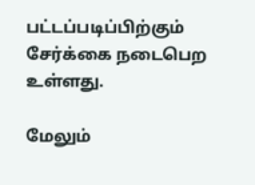பட்டப்படிப்பிற்கும் சேர்க்கை நடைபெற உள்ளது.

மேலும்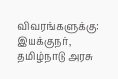விவரங்களுக்கு: இயக்குநர்,
தமிழ்நாடு அரசு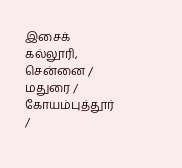இசைக் கல்லூரி,
சென்னை / மதுரை / கோயம்புத்தூர் /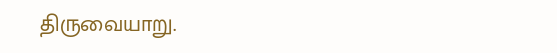திருவையாறு.